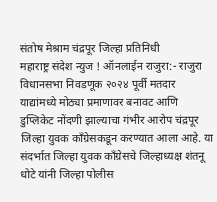संतोष मेश्राम चंद्रपूर जिल्हा प्रतिनिधी
महाराष्ट्र संदेश न्युज ! ऑनलाईन राजुरा:- राजुरा विधानसभा निवडणूक २०२४ पूर्वी मतदार याद्यांमध्ये मोठ्या प्रमाणावर बनावट आणि डुप्लिकेट नोंदणी झाल्याचा गंभीर आरोप चंद्रपूर जिल्हा युवक काँग्रेसकडून करण्यात आला आहे. या संदर्भात जिल्हा युवक काँग्रेसचे जिल्हाध्यक्ष शंतनू धोटे यांनी जिल्हा पोलीस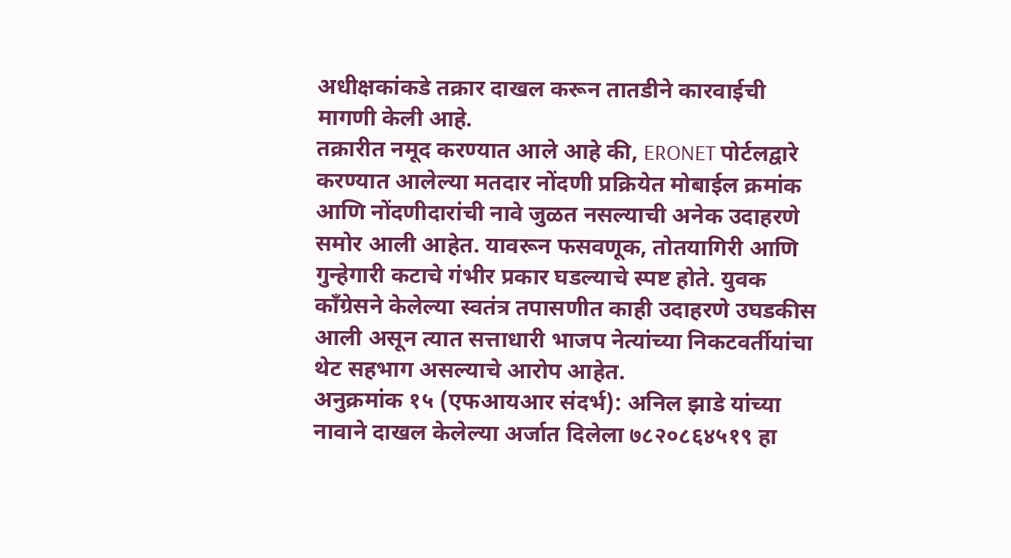अधीक्षकांकडे तक्रार दाखल करून तातडीने कारवाईची मागणी केली आहे.
तक्रारीत नमूद करण्यात आले आहे की, ERONET पोर्टलद्वारे करण्यात आलेल्या मतदार नोंदणी प्रक्रियेत मोबाईल क्रमांक आणि नोंदणीदारांची नावे जुळत नसल्याची अनेक उदाहरणे समोर आली आहेत. यावरून फसवणूक, तोतयागिरी आणि गुन्हेगारी कटाचे गंभीर प्रकार घडल्याचे स्पष्ट होते. युवक काँग्रेसने केलेल्या स्वतंत्र तपासणीत काही उदाहरणे उघडकीस आली असून त्यात सत्ताधारी भाजप नेत्यांच्या निकटवर्तीयांचा थेट सहभाग असल्याचे आरोप आहेत.
अनुक्रमांक १५ (एफआयआर संदर्भ): अनिल झाडे यांच्या नावाने दाखल केलेल्या अर्जात दिलेला ७८२०८६४५१९ हा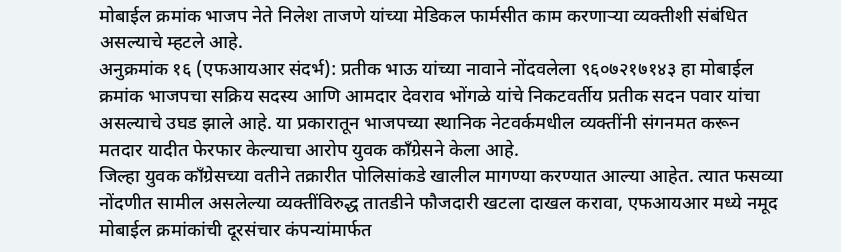मोबाईल क्रमांक भाजप नेते निलेश ताजणे यांच्या मेडिकल फार्मसीत काम करणाऱ्या व्यक्तीशी संबंधित असल्याचे म्हटले आहे.
अनुक्रमांक १६ (एफआयआर संदर्भ): प्रतीक भाऊ यांच्या नावाने नोंदवलेला ९६०७२१७१४३ हा मोबाईल क्रमांक भाजपचा सक्रिय सदस्य आणि आमदार देवराव भोंगळे यांचे निकटवर्तीय प्रतीक सदन पवार यांचा असल्याचे उघड झाले आहे. या प्रकारातून भाजपच्या स्थानिक नेटवर्कमधील व्यक्तींनी संगनमत करून मतदार यादीत फेरफार केल्याचा आरोप युवक काँग्रेसने केला आहे.
जिल्हा युवक काँग्रेसच्या वतीने तक्रारीत पोलिसांकडे खालील मागण्या करण्यात आल्या आहेत. त्यात फसव्या नोंदणीत सामील असलेल्या व्यक्तींविरुद्ध तातडीने फौजदारी खटला दाखल करावा, एफआयआर मध्ये नमूद मोबाईल क्रमांकांची दूरसंचार कंपन्यांमार्फत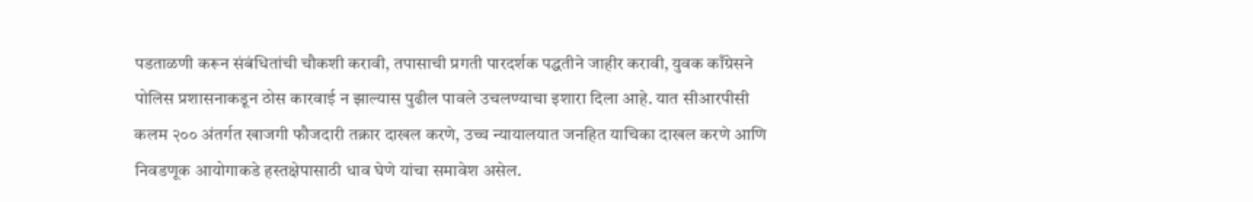पडताळणी करून संबंधितांची चौकशी करावी, तपासाची प्रगती पारदर्शक पद्धतीने जाहीर करावी, युवक काँग्रेसने पोलिस प्रशासनाकडून ठोस कारवाई न झाल्यास पुढील पावले उचलण्याचा इशारा दिला आहे. यात सीआरपीसी कलम २०० अंतर्गत खाजगी फौजदारी तक्रार दाखल करणे, उच्च न्यायालयात जनहित याचिका दाखल करणे आणि निवडणूक आयोगाकडे हस्तक्षेपासाठी धाव घेणे यांचा समावेश असेल.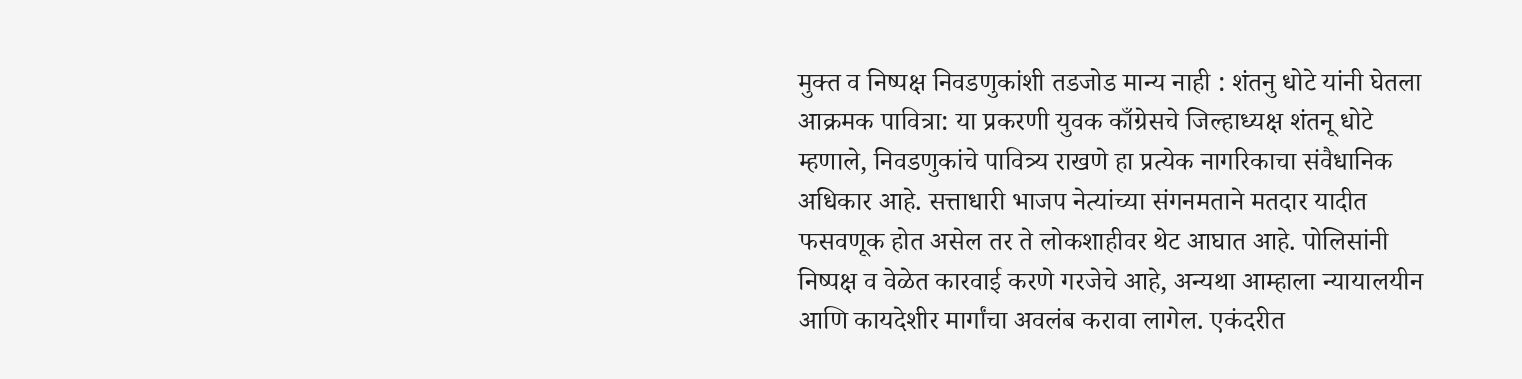मुक्त व निष्पक्ष निवडणुकांशी तडजोड मान्य नाही : शंतनु धोटे यांनी घेतला आक्रमक पावित्रा: या प्रकरणी युवक काँग्रेसचे जिल्हाध्यक्ष शंतनू धोटे म्हणाले, निवडणुकांचे पावित्र्य राखणे हा प्रत्येक नागरिकाचा संवैधानिक अधिकार आहे. सत्ताधारी भाजप नेत्यांच्या संगनमताने मतदार यादीत फसवणूक होत असेल तर ते लोकशाहीवर थेट आघात आहे. पोलिसांनी निष्पक्ष व वेळेत कारवाई करणे गरजेचे आहे, अन्यथा आम्हाला न्यायालयीन आणि कायदेशीर मार्गांचा अवलंब करावा लागेल. एकंदरीत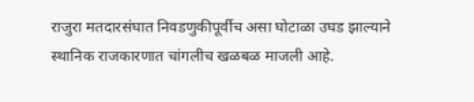राजुरा मतदारसंघात निवडणुकीपूर्वीच असा घोटाळा उघड झाल्याने स्थानिक राजकारणात चांगलीच खळबळ माजली आहे.